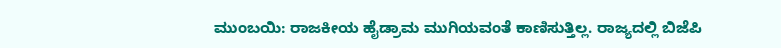ಮುಂಬಯಿ: ರಾಜಕೀಯ ಹೈಡ್ರಾಮ ಮುಗಿಯವಂತೆ ಕಾಣಿಸುತ್ತಿಲ್ಲ. ರಾಜ್ಯದಲ್ಲಿ ಬಿಜೆಪಿ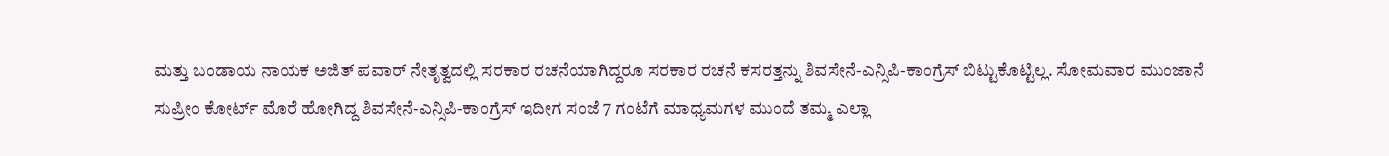ಮತ್ತು ಬಂಡಾಯ ನಾಯಕ ಅಜಿತ್ ಪವಾರ್ ನೇತೃತ್ವದಲ್ಲಿ ಸರಕಾರ ರಚನೆಯಾಗಿದ್ದರೂ ಸರಕಾರ ರಚನೆ ಕಸರತ್ತನ್ನು ಶಿವಸೇನೆ-ಎನ್ಸಿಪಿ-ಕಾಂಗ್ರೆಸ್ ಬಿಟ್ಟುಕೊಟ್ಟಿಲ್ಲ. ಸೋಮವಾರ ಮುಂಜಾನೆ ಸುಪ್ರೀಂ ಕೋರ್ಟ್ ಮೊರೆ ಹೋಗಿದ್ದ ಶಿವಸೇನೆ-ಎನ್ಸಿಪಿ-ಕಾಂಗ್ರೆಸ್ ಇದೀಗ ಸಂಜೆ 7 ಗಂಟೆಗೆ ಮಾಧ್ಯಮಗಳ ಮುಂದೆ ತಮ್ಮ ಎಲ್ಲಾ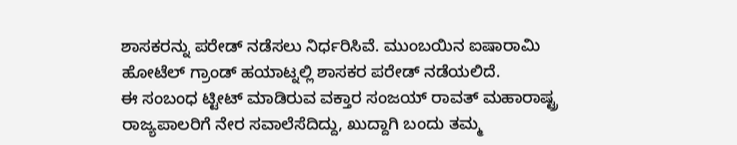ಶಾಸಕರನ್ನು ಪರೇಡ್ ನಡೆಸಲು ನಿರ್ಧರಿಸಿವೆ. ಮುಂಬಯಿನ ಐಷಾರಾಮಿ ಹೋಟೆಲ್ ಗ್ರಾಂಡ್ ಹಯಾಟ್ನಲ್ಲಿ ಶಾಸಕರ ಪರೇಡ್ ನಡೆಯಲಿದೆ.
ಈ ಸಂಬಂಧ ಟ್ಟೀಟ್ ಮಾಡಿರುವ ವಕ್ತಾರ ಸಂಜಯ್ ರಾವತ್ ಮಹಾರಾಷ್ಟ್ರ ರಾಜ್ಯಪಾಲರಿಗೆ ನೇರ ಸವಾಲೆಸೆದಿದ್ದು, ಖುದ್ದಾಗಿ ಬಂದು ತಮ್ಮ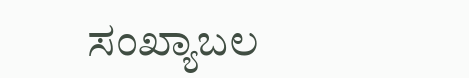ಸಂಖ್ಯಾಬಲ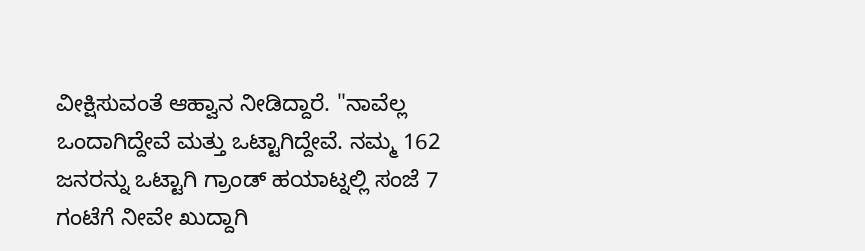ವೀಕ್ಷಿಸುವಂತೆ ಆಹ್ವಾನ ನೀಡಿದ್ದಾರೆ. "ನಾವೆಲ್ಲ ಒಂದಾಗಿದ್ದೇವೆ ಮತ್ತು ಒಟ್ಟಾಗಿದ್ದೇವೆ. ನಮ್ಮ 162 ಜನರನ್ನು ಒಟ್ಟಾಗಿ ಗ್ರಾಂಡ್ ಹಯಾಟ್ನಲ್ಲಿ ಸಂಜೆ 7 ಗಂಟೆಗೆ ನೀವೇ ಖುದ್ದಾಗಿ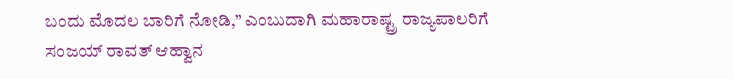ಬಂದು ಮೊದಲ ಬಾರಿಗೆ ನೋಡಿ,” ಎಂಬುದಾಗಿ ಮಹಾರಾಷ್ಟ್ರ ರಾಜ್ಯಪಾಲರಿಗೆ ಸಂಜಯ್ ರಾವತ್ ಆಹ್ವಾನ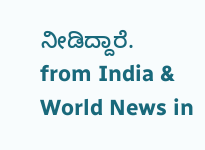ನೀಡಿದ್ದಾರೆ.
from India & World News in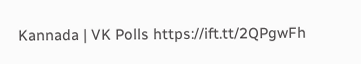Kannada | VK Polls https://ift.tt/2QPgwFh